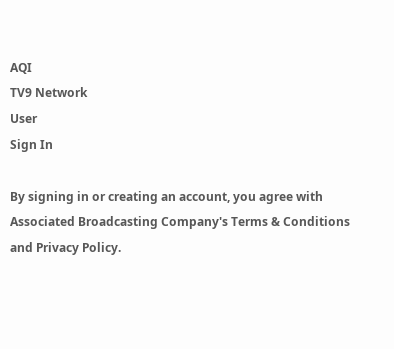AQI
TV9 Network
User
Sign In

By signing in or creating an account, you agree with Associated Broadcasting Company's Terms & Conditions and Privacy Policy.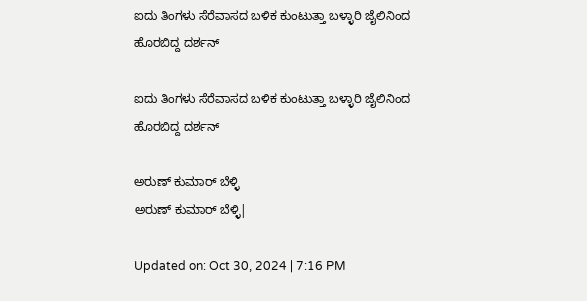ಐದು ತಿಂಗಳು ಸೆರೆವಾಸದ ಬಳಿಕ ಕುಂಟುತ್ತಾ ಬಳ್ಳಾರಿ ಜೈಲಿನಿಂದ ಹೊರಬಿದ್ದ ದರ್ಶನ್

ಐದು ತಿಂಗಳು ಸೆರೆವಾಸದ ಬಳಿಕ ಕುಂಟುತ್ತಾ ಬಳ್ಳಾರಿ ಜೈಲಿನಿಂದ ಹೊರಬಿದ್ದ ದರ್ಶನ್

ಅರುಣ್ ಕುಮಾರ್ ಬೆಳ್ಳಿ
ಅರುಣ್ ಕುಮಾರ್ ಬೆಳ್ಳಿ|

Updated on: Oct 30, 2024 | 7:16 PM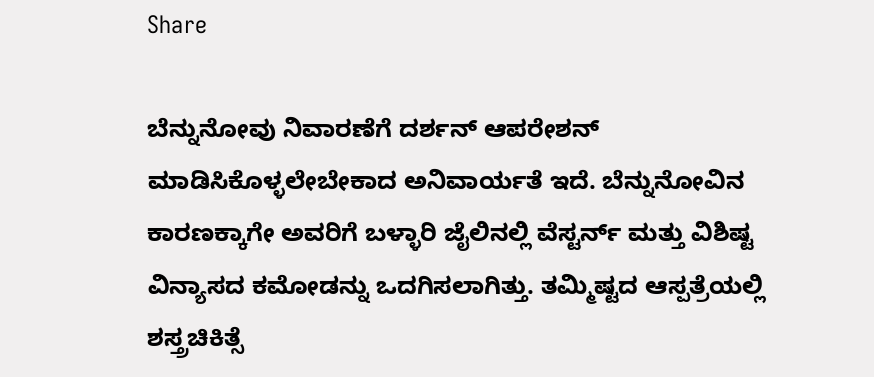Share

ಬೆನ್ನುನೋವು ನಿವಾರಣೆಗೆ ದರ್ಶನ್ ಆಪರೇಶನ್ ಮಾಡಿಸಿಕೊಳ್ಳಲೇಬೇಕಾದ ಅನಿವಾರ್ಯತೆ ಇದೆ. ಬೆನ್ನುನೋವಿನ ಕಾರಣಕ್ಕಾಗೇ ಅವರಿಗೆ ಬಳ್ಳಾರಿ ಜೈಲಿನಲ್ಲಿ ವೆಸ್ಟರ್ನ್ ಮತ್ತು ವಿಶಿಷ್ಟ ವಿನ್ಯಾಸದ ಕಮೋಡನ್ನು ಒದಗಿಸಲಾಗಿತ್ತು. ತಮ್ಮಿಷ್ಟದ ಆಸ್ಪತ್ರೆಯಲ್ಲಿ ಶಸ್ತ್ರಚಿಕಿತ್ಸೆ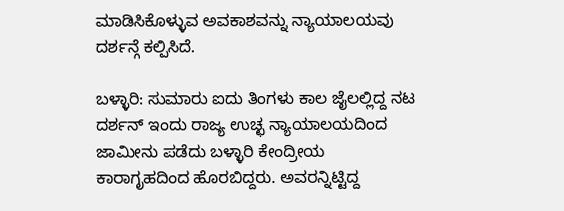ಮಾಡಿಸಿಕೊಳ್ಳುವ ಅವಕಾಶವನ್ನು ನ್ಯಾಯಾಲಯವು ದರ್ಶನ್ಗೆ ಕಲ್ಪಿಸಿದೆ.

ಬಳ್ಳಾರಿ: ಸುಮಾರು ಐದು ತಿಂಗಳು ಕಾಲ ಜೈಲಲ್ಲಿದ್ದ ನಟ ದರ್ಶನ್ ಇಂದು ರಾಜ್ಯ ಉಚ್ಛ ನ್ಯಾಯಾಲಯದಿಂದ ಜಾಮೀನು ಪಡೆದು ಬಳ್ಳಾರಿ ಕೇಂದ್ರೀಯ ಕಾರಾಗೃಹದಿಂದ ಹೊರಬಿದ್ದರು. ಅವರನ್ನಿಟ್ಟಿದ್ದ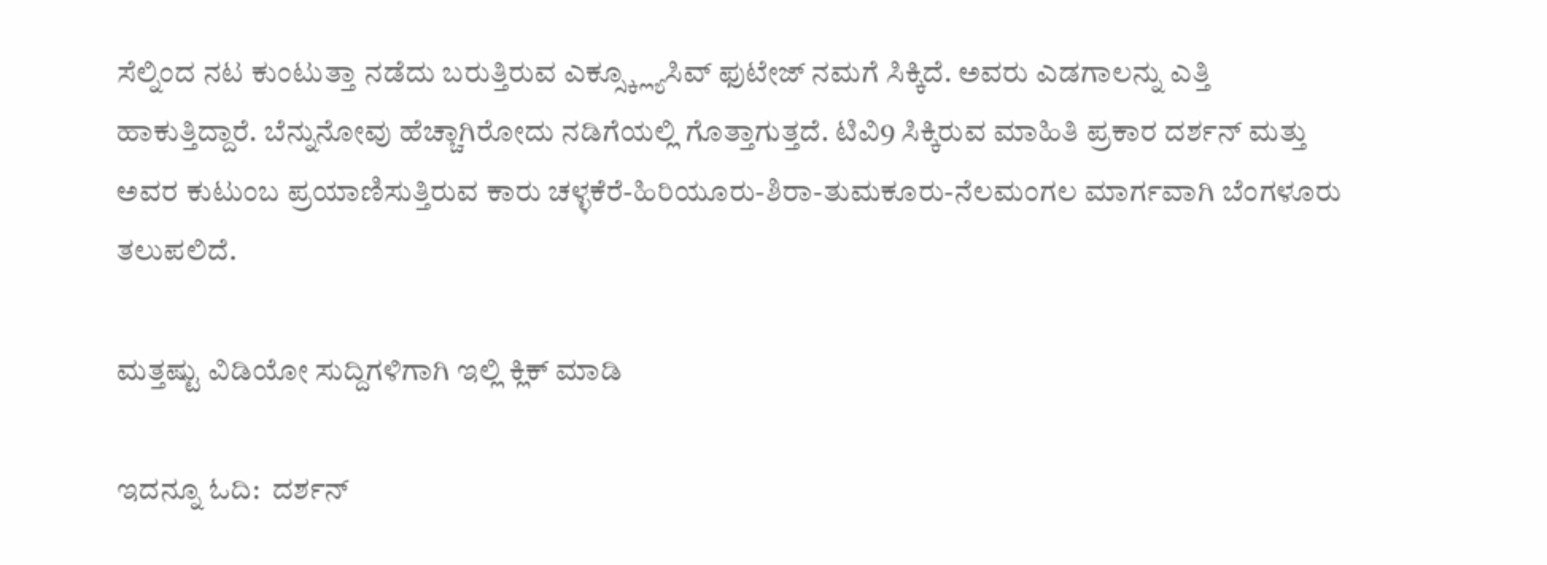ಸೆಲ್ನಿಂದ ನಟ ಕುಂಟುತ್ತಾ ನಡೆದು ಬರುತ್ತಿರುವ ಎಕ್ಸ್ಕ್ಲ್ಯೂಸಿವ್ ಫುಟೇಜ್ ನಮಗೆ ಸಿಕ್ಕಿದೆ. ಅವರು ಎಡಗಾಲನ್ನು ಎತ್ತಿ ಹಾಕುತ್ತಿದ್ದಾರೆ. ಬೆನ್ನುನೋವು ಹೆಚ್ಚಾಗಿರೋದು ನಡಿಗೆಯಲ್ಲಿ ಗೊತ್ತಾಗುತ್ತದೆ. ಟಿವಿ9 ಸಿಕ್ಕಿರುವ ಮಾಹಿತಿ ಪ್ರಕಾರ ದರ್ಶನ್ ಮತ್ತು ಅವರ ಕುಟುಂಬ ಪ್ರಯಾಣಿಸುತ್ತಿರುವ ಕಾರು ಚಳ್ಳಕೆರೆ-ಹಿರಿಯೂರು-ಶಿರಾ-ತುಮಕೂರು-ನೆಲಮಂಗಲ ಮಾರ್ಗವಾಗಿ ಬೆಂಗಳೂರು ತಲುಪಲಿದೆ.

ಮತ್ತಷ್ಟು ವಿಡಿಯೋ ಸುದ್ದಿಗಳಿಗಾಗಿ ಇಲ್ಲಿ ಕ್ಲಿಕ್ ಮಾಡಿ

ಇದನ್ನೂ ಓದಿ:  ದರ್ಶನ್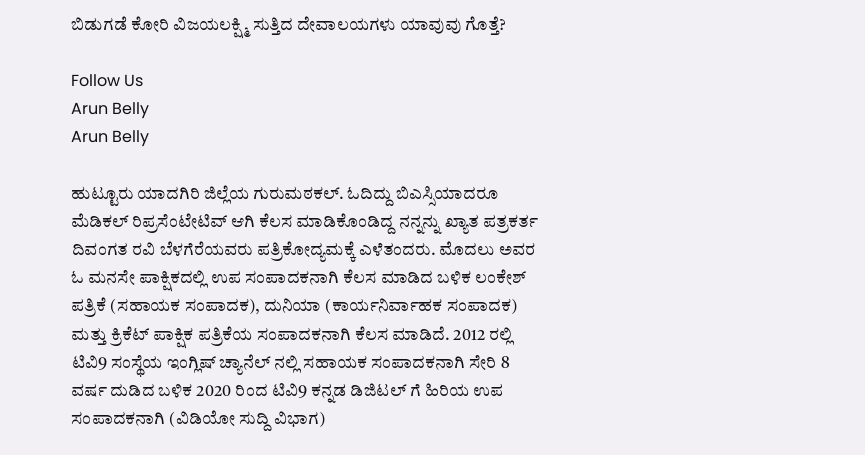ಬಿಡುಗಡೆ ಕೋರಿ ವಿಜಯಲಕ್ಷ್ಮಿ ಸುತ್ತಿದ ದೇವಾಲಯಗಳು ಯಾವುವು ಗೊತ್ತೆ?

Follow Us
Arun Belly
Arun Belly

ಹುಟ್ಟೂರು ಯಾದಗಿರಿ ಜಿಲ್ಲೆಯ ಗುರುಮಠಕಲ್. ಓದಿದ್ದು ಬಿಎಸ್ಸಿಯಾದರೂ ಮೆಡಿಕಲ್ ರಿಪ್ರಸೆಂಟೇಟಿವ್ ಆಗಿ ಕೆಲಸ ಮಾಡಿಕೊಂಡಿದ್ದ ನನ್ನನ್ನು ಖ್ಯಾತ ಪತ್ರಕರ್ತ ದಿವಂಗತ ರವಿ ಬೆಳಗೆರೆಯವರು ಪತ್ರಿಕೋದ್ಯಮಕ್ಕೆ ಎಳೆತಂದರು. ಮೊದಲು ಅವರ ಓ ಮನಸೇ ಪಾಕ್ಷಿಕದಲ್ಲಿ ಉಪ ಸಂಪಾದಕನಾಗಿ ಕೆಲಸ ಮಾಡಿದ ಬಳಿಕ ಲಂಕೇಶ್ ಪತ್ರಿಕೆ (ಸಹಾಯಕ ಸಂಪಾದಕ), ದುನಿಯಾ (ಕಾರ್ಯನಿರ್ವಾಹಕ ಸಂಪಾದಕ) ಮತ್ತು ಕ್ರಿಕೆಟ್ ಪಾಕ್ಷಿಕ ಪತ್ರಿಕೆಯ ಸಂಪಾದಕನಾಗಿ ಕೆಲಸ ಮಾಡಿದೆ. 2012 ರಲ್ಲಿ ಟಿವಿ9 ಸಂಸ್ಥೆಯ ಇಂಗ್ಲಿಷ್ ಚ್ಯಾನೆಲ್ ನಲ್ಲಿ ಸಹಾಯಕ ಸಂಪಾದಕನಾಗಿ ಸೇರಿ 8 ವರ್ಷ ದುಡಿದ ಬಳಿಕ 2020 ರಿಂದ ಟಿವಿ9 ಕನ್ನಡ ಡಿಜಿಟಲ್ ಗೆ ಹಿರಿಯ ಉಪ ಸಂಪಾದಕನಾಗಿ (ವಿಡಿಯೋ ಸುದ್ದಿ ವಿಭಾಗ)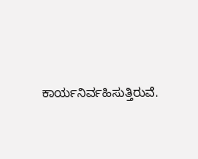ಕಾರ್ಯನಿರ್ವಹಿಸುತ್ತಿರುವೆ.